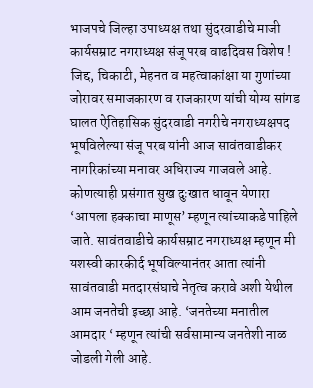भाजपचे जिल्हा उपाध्यक्ष तथा सुंदरवाडीचे माजी कार्यसम्राट नगराध्यक्ष संजू परब वाढदिवस विशेष !
जिद्द, चिकाटी, मेहनत व महत्वाकांक्षा या गुणांच्या जोरावर समाजकारण व राजकारण यांची योग्य सांगड घालत ऐतिहासिक सुंदरवाडी नगरीचे नगराध्यक्षपद भूषविलेल्या संजू परब यांनी आज सावंतवाडीकर नागरिकांच्या मनावर अधिराज्य गाजवले आहे. कोणत्याही प्रसंगात सुख दुःखात धावून येणारा ‘आपला हक्काचा माणूस’ म्हणून त्यांच्याकडे पाहिले जाते. सावंतवाडीचे कार्यसम्राट नगराध्यक्ष म्हणून मी यशस्वी कारकीर्द भूषविल्यानंतर आता त्यांनी सावंतवाडी मतदारसंघाचे नेतृत्व करावे अशी येथील आम जनतेची इच्छा आहे. ‘जनतेच्या मनातील आमदार ‘ म्हणून त्यांची सर्वसामान्य जनतेशी नाळ जोडली गेली आहे.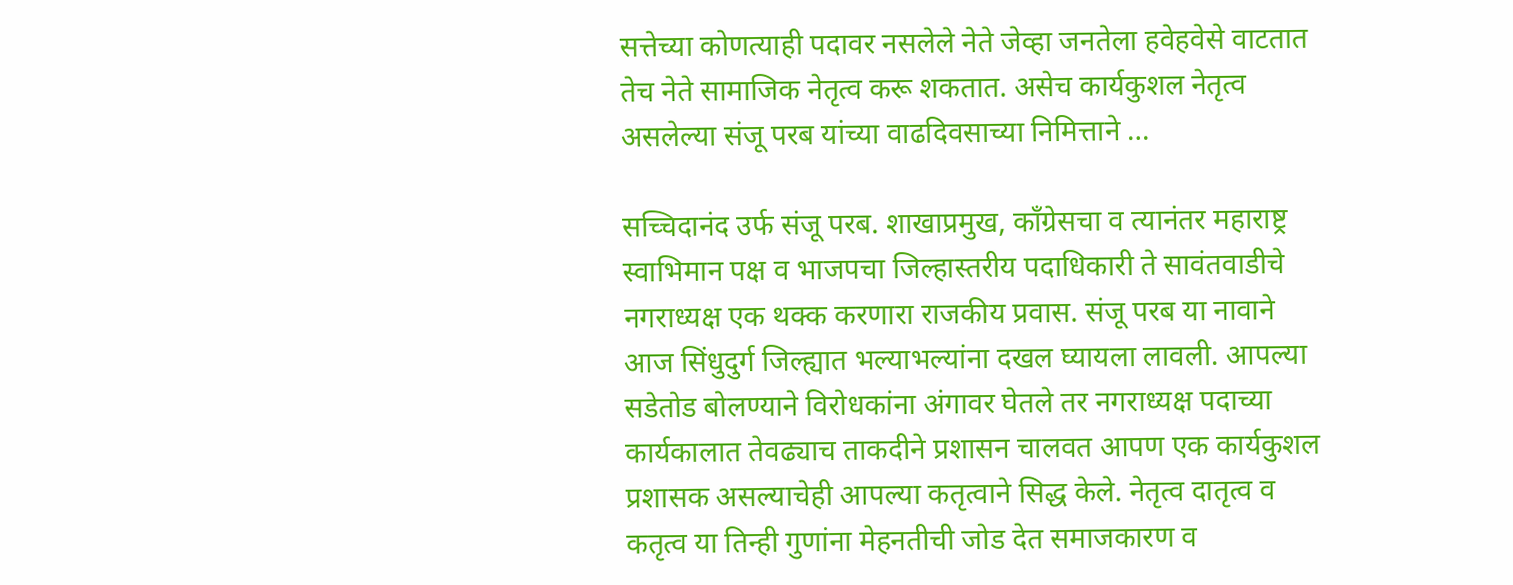सत्तेच्या कोणत्याही पदावर नसलेले नेते जेव्हा जनतेला हवेहवेसे वाटतात तेच नेते सामाजिक नेतृत्व करू शकतात. असेच कार्यकुशल नेतृत्व असलेल्या संजू परब यांच्या वाढदिवसाच्या निमित्ताने …

सच्चिदानंद उर्फ संजू परब. शाखाप्रमुख, काँग्रेसचा व त्यानंतर महाराष्ट्र स्वाभिमान पक्ष व भाजपचा जिल्हास्तरीय पदाधिकारी ते सावंतवाडीचे नगराध्यक्ष एक थक्क करणारा राजकीय प्रवास. संजू परब या नावाने आज सिंधुदुर्ग जिल्ह्यात भल्याभल्यांना दखल घ्यायला लावली. आपल्या सडेतोड बोलण्याने विरोधकांना अंगावर घेतले तर नगराध्यक्ष पदाच्या कार्यकालात तेवढ्याच ताकदीने प्रशासन चालवत आपण एक कार्यकुशल प्रशासक असल्याचेही आपल्या कतृत्वाने सिद्ध केले. नेतृत्व दातृत्व व कतृत्व या तिन्ही गुणांना मेहनतीची जोड देत समाजकारण व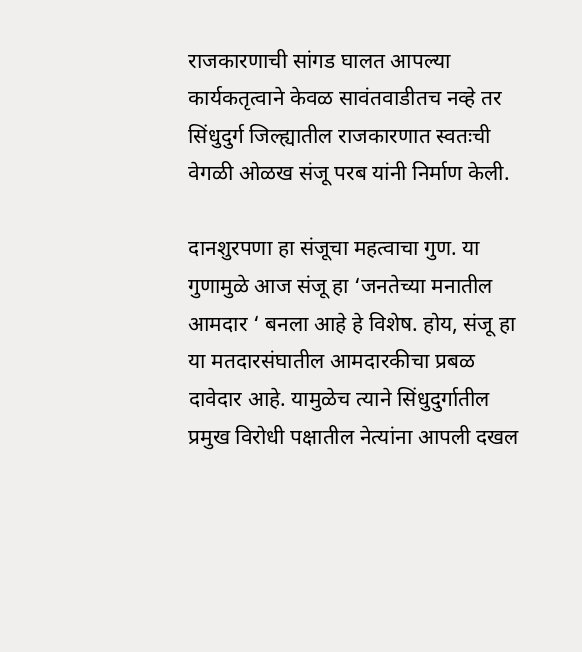राजकारणाची सांगड घालत आपल्या कार्यकतृत्वाने केवळ सावंतवाडीतच नव्हे तर सिंधुदुर्ग जिल्ह्यातील राजकारणात स्वतःची वेगळी ओळख संजू परब यांनी निर्माण केली.

दानशुरपणा हा संजूचा महत्वाचा गुण. या गुणामुळे आज संजू हा ‘जनतेच्या मनातील आमदार ‘ बनला आहे हे विशेष. होय, संजू हा या मतदारसंघातील आमदारकीचा प्रबळ दावेदार आहे. यामुळेच त्याने सिंधुदुर्गातील प्रमुख विरोधी पक्षातील नेत्यांना आपली दखल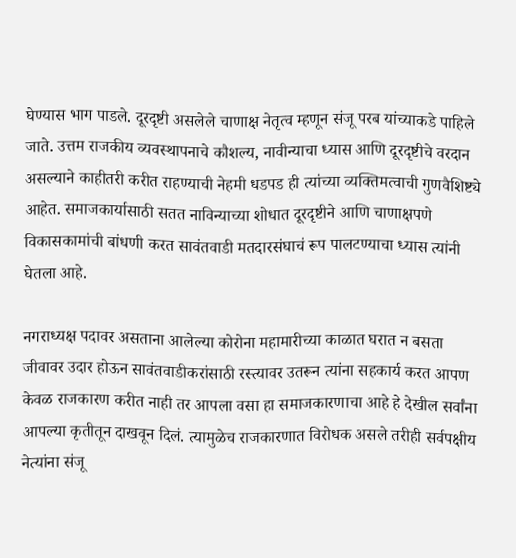घेण्यास भाग पाडले. दूरदृष्टी असलेले चाणाक्ष नेतृत्व म्हणून संजू परब यांच्याकडे पाहिले जाते. उत्तम राजकीय व्यवस्थापनाचे कौशल्य, नावीन्याचा ध्यास आणि दूरदृष्टीचे वरदान असल्याने काहीतरी करीत राहण्याची नेहमी धडपड ही त्यांच्या व्यक्तिमत्वाची गुणवैशिष्ट्ये आहेत. समाजकार्यासाठी सतत नाविन्याच्या शोधात दूरदृष्टीने आणि चाणाक्षपणे विकासकामांची बांधणी करत सावंतवाडी मतदारसंघाचं रूप पालटण्याचा ध्यास त्यांनी घेतला आहे.

नगराध्यक्ष पदावर असताना आलेल्या कोरोना महामारीच्या काळात घरात न बसता जीवावर उदार होऊन सावंतवाडीकरांसाठी रस्त्यावर उतरून त्यांना सहकार्य करत आपण केवळ राजकारण करीत नाही तर आपला वसा हा समाजकारणाचा आहे हे देखील सर्वांना आपल्या कृतीतून दाखवून दिलं. त्यामुळेच राजकारणात विरोधक असले तरीही सर्वपक्षीय नेत्यांना संजू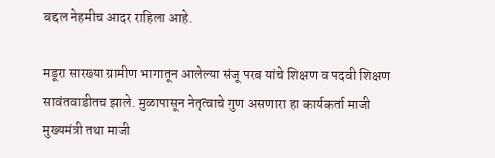बद्दल नेहमीच आदर राहिला आहे.

मडूरा सारख्या ग्रामीण भागातून आलेल्या संजू परब यांचे शिक्षण व पदवी शिक्षण सावंतवाडीतच झाले. मुळापासून नेतृत्वाचे गुण असणारा हा कार्यकर्ता माजी मुख्यमंत्री तथा माजी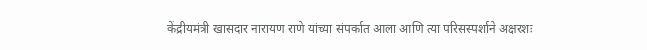केंद्रीयमंत्री खासदार नारायण राणे यांच्या संपर्कात आला आणि त्या परिसस्पर्शाने अक्षरशः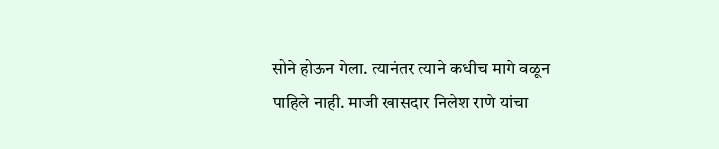सोने होऊन गेला. त्यानंतर त्याने कधीच मागे वळून पाहिले नाही. माजी खासदार निलेश राणे यांचा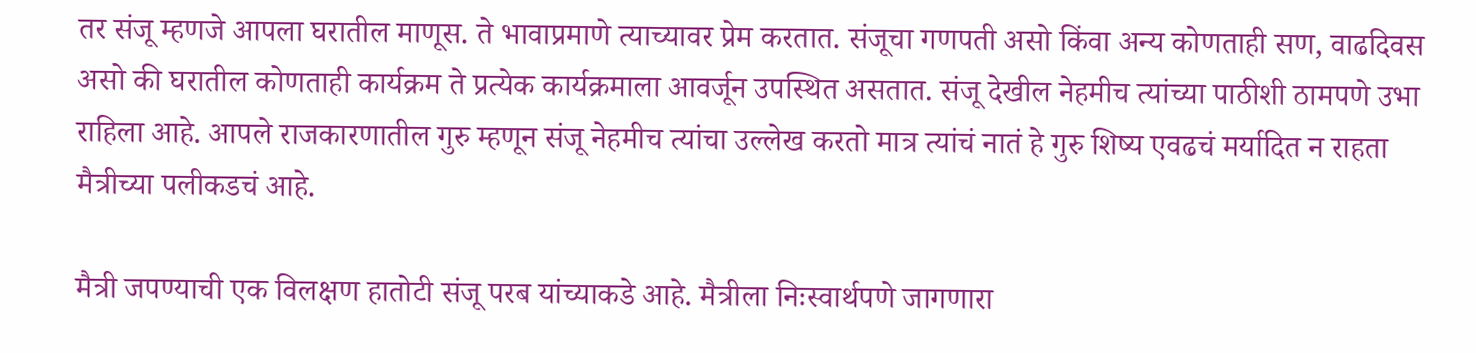तर संजू म्हणजे आपला घरातील माणूस. ते भावाप्रमाणे त्याच्यावर प्रेम करतात. संजूचा गणपती असो किंवा अन्य कोणताही सण, वाढदिवस असो की घरातील कोणताही कार्यक्रम ते प्रत्येक कार्यक्रमाला आवर्जून उपस्थित असतात. संजू देखील नेहमीच त्यांच्या पाठीशी ठामपणे उभा राहिला आहे. आपले राजकारणातील गुरु म्हणून संजू नेहमीच त्यांचा उल्लेख करतो मात्र त्यांचं नातं हे गुरु शिष्य एवढचं मर्यादित न राहता मैत्रीच्या पलीकडचं आहे.

मैत्री जपण्याची एक विलक्षण हातोटी संजू परब यांच्याकडे आहे. मैत्रीला निःस्वार्थपणे जागणारा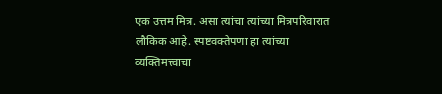एक उत्तम मित्र. असा त्यांचा त्यांच्या मित्रपरिवारात लौकिक आहे. स्पष्टवक्तेपणा हा त्यांच्या व्यक्तिमत्त्वाचा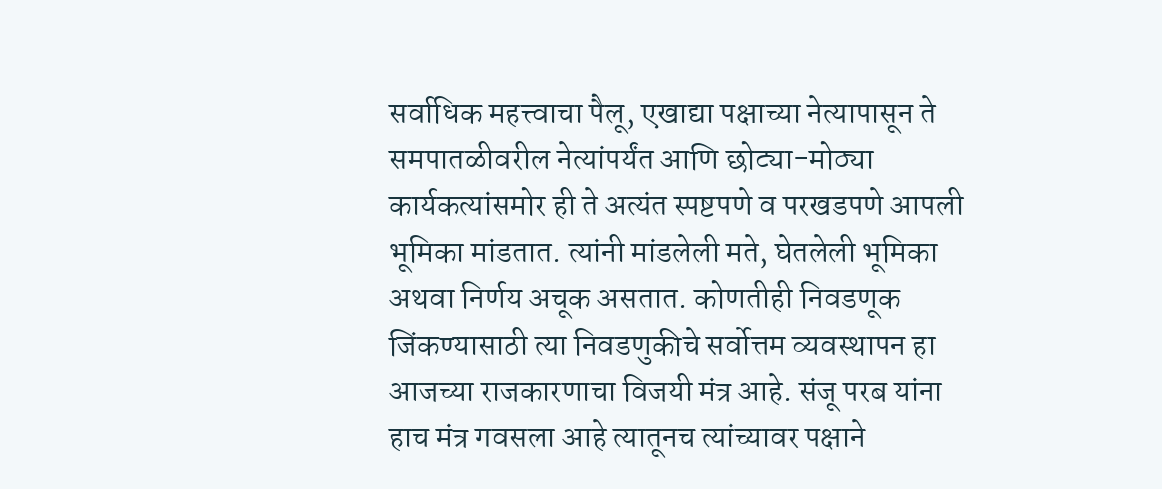सर्वाधिक महत्त्वाचा पैलू, एखाद्या पक्षाच्या नेत्यापासून ते समपातळीवरील नेत्यांपर्यंत आणि छोट्या-मोठ्या कार्यकत्यांसमोर ही ते अत्यंत स्पष्टपणे व परखडपणे आपली भूमिका मांडतात. त्यांनी मांडलेली मते, घेतलेली भूमिका अथवा निर्णय अचूक असतात. कोणतीही निवडणूक जिंकण्यासाठी त्या निवडणुकीचे सर्वोत्तम व्यवस्थापन हा आजच्या राजकारणाचा विजयी मंत्र आहे. संजू परब यांना हाच मंत्र गवसला आहे त्यातूनच त्यांच्यावर पक्षाने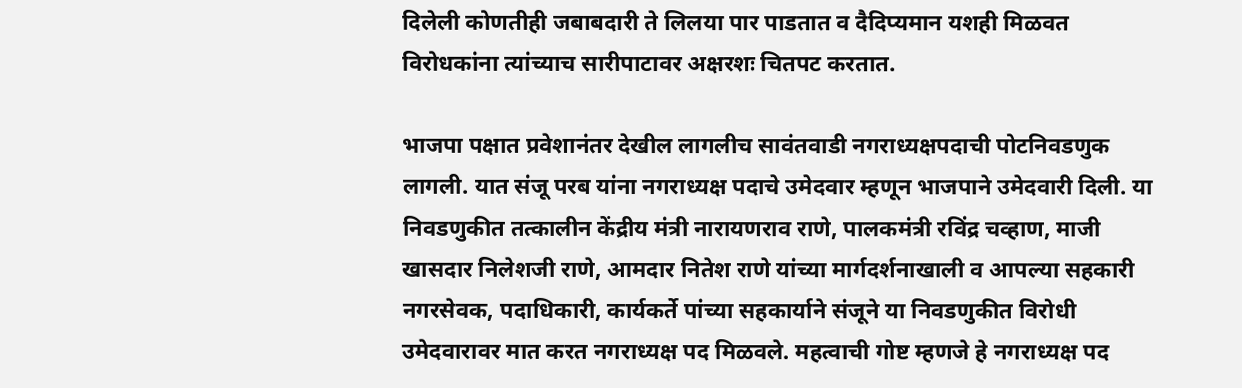दिलेली कोणतीही जबाबदारी ते लिलया पार पाडतात व दैदिप्यमान यशही मिळवत विरोधकांना त्यांच्याच सारीपाटावर अक्षरशः चितपट करतात.

भाजपा पक्षात प्रवेशानंतर देखील लागलीच सावंतवाडी नगराध्यक्षपदाची पोटनिवडणुक लागली. यात संजू परब यांना नगराध्यक्ष पदाचे उमेदवार म्हणून भाजपाने उमेदवारी दिली. या निवडणुकीत तत्कालीन केंद्रीय मंत्री नारायणराव राणे, पालकमंत्री रविंद्र चव्हाण, माजी खासदार निलेशजी राणे, आमदार नितेश राणे यांच्या मार्गदर्शनाखाली व आपल्या सहकारी नगरसेवक, पदाधिकारी, कार्यकर्ते पांच्या सहकार्याने संजूने या निवडणुकीत विरोधी उमेदवारावर मात करत नगराध्यक्ष पद मिळवले. महत्वाची गोष्ट म्हणजे हे नगराध्यक्ष पद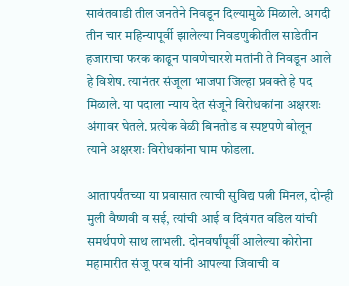सावंतवाडी तील जनतेने निवडून दिल्यामुळे मिळाले. अगदी तीन चार महिन्यापूर्वी झालेल्या निवडणुकीतील साडेतीन हजाराचा फरक काढून पावणेचारशे मतांनी ते निवडून आले हे विशेष. त्यानंतर संजूला भाजपा जिल्हा प्रवक्ते हे पद मिळाले. या पदाला न्याय देत संजूने विरोधकांना अक्षरशः अंगावर घेतले. प्रत्येक वेळी बिनतोड व स्पष्टपणे बोलून त्याने अक्षरशः विरोधकांना घाम फोडला.

आतापर्यंतच्या या प्रवासात त्याची सुविद्य पत्नी मिनल, दोन्ही मुली वैष्णवी व सई, त्यांची आई व दिवंगत वडिल यांची समर्थपणे साथ लाभली. दोनवर्षांपूर्वी आलेल्या कोरोना महामारीत संजू परब यांनी आपल्या जिवाची व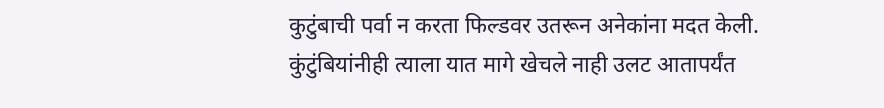कुटुंबाची पर्वा न करता फिल्डवर उतरून अनेकांना मदत केली. कुंटुंबियांनीही त्याला यात मागे खेचले नाही उलट आतापर्यंत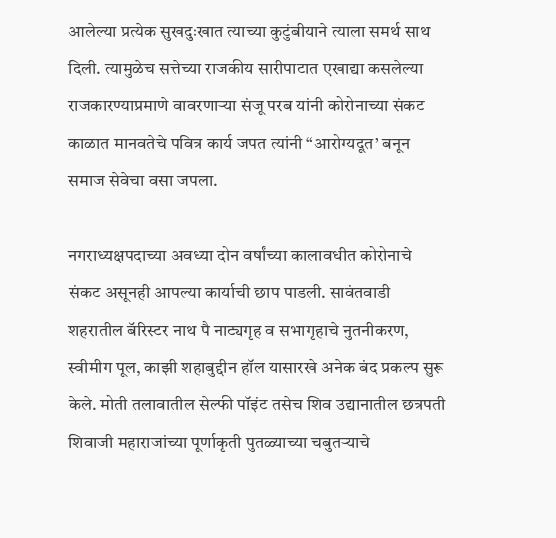आलेल्या प्रत्येक सुखदुःखात त्याच्या कुटुंबीयाने त्याला समर्थ साथ दिली. त्यामुळेच सत्तेच्या राजकीय सारीपाटात एखाद्या कसलेल्या राजकारण्याप्रमाणे वावरणाऱ्या संजू परब यांनी कोरोनाच्या संकट काळात मानवतेचे पवित्र कार्य जपत त्यांनी “आरोग्यदूत’ बनून समाज सेवेचा वसा जपला.

नगराध्यक्षपदाच्या अवध्या दोन वर्षांच्या कालावधीत कोरोनाचे संकट असूनही आपल्या कार्याची छाप पाडली. सावंतवाडी शहरातील बॅरिस्टर नाथ पै नाट्यगृह व सभागृहाचे नुतनीकरण, स्वीमीग पूल, काझी शहाबुद्दीन हॉल यासारखे अनेक बंद प्रकल्प सुरू केले. मोती तलावातील सेल्फी पॉइंट तसेच शिव उद्यानातील छत्रपती शिवाजी महाराजांच्या पूर्णाकृती पुतळ्याच्या चबुतऱ्याचे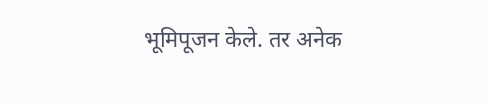भूमिपूजन केले. तर अनेक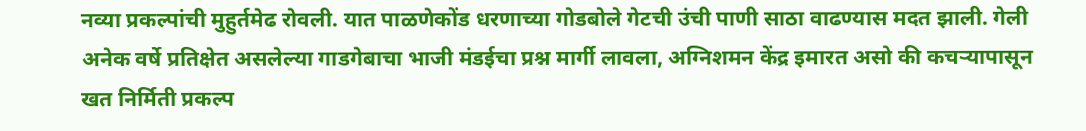नव्या प्रकल्पांची मुहुर्तमेढ रोवली. यात पाळणेकोंड धरणाच्या गोडबोले गेटची उंची पाणी साठा वाढण्यास मदत झाली. गेली अनेक वर्षे प्रतिक्षेत असलेल्या गाडगेबाचा भाजी मंडईचा प्रश्न मार्गी लावला, अग्निशमन केंद्र इमारत असो की कचऱ्यापासून खत निर्मिती प्रकल्प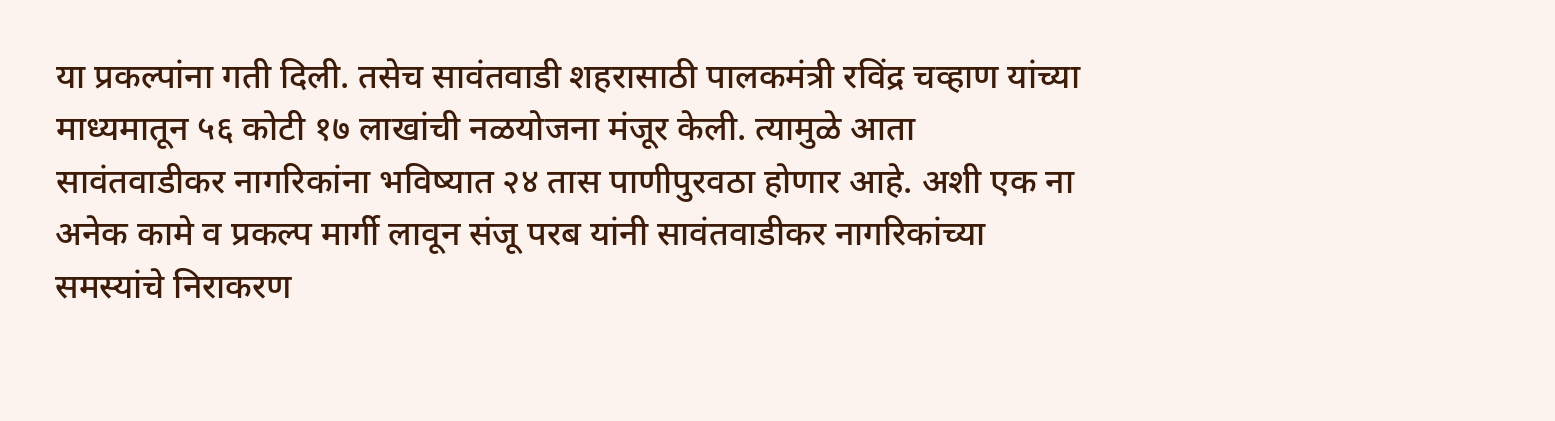या प्रकल्पांना गती दिली. तसेच सावंतवाडी शहरासाठी पालकमंत्री रविंद्र चव्हाण यांच्या माध्यमातून ५६ कोटी १७ लाखांची नळयोजना मंजूर केली. त्यामुळे आता सावंतवाडीकर नागरिकांना भविष्यात २४ तास पाणीपुरवठा होणार आहे. अशी एक ना अनेक कामे व प्रकल्प मार्गी लावून संजू परब यांनी सावंतवाडीकर नागरिकांच्या समस्यांचे निराकरण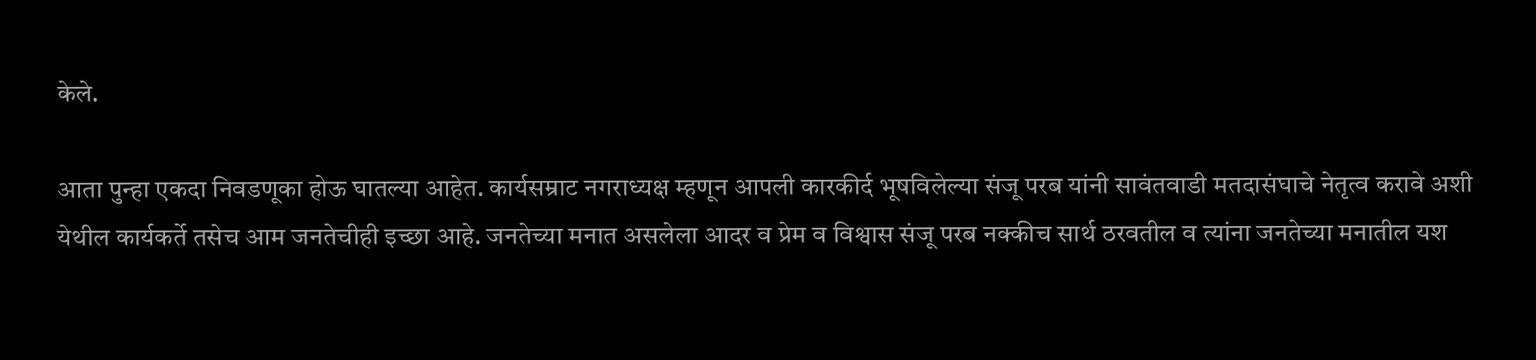केले.

आता पुन्हा एकदा निवडणूका होऊ घातल्या आहेत. कार्यसम्राट नगराध्यक्ष म्हणून आपली कारकीर्द भूषविलेल्या संजू परब यांनी सावंतवाडी मतदासंघाचे नेतृत्व करावे अशी येथील कार्यकर्ते तसेच आम जनतेचीही इच्छा आहे. जनतेच्या मनात असलेला आदर व प्रेम व विश्वास संजू परब नक्कीच सार्थ ठरवतील व त्यांना जनतेच्या मनातील यश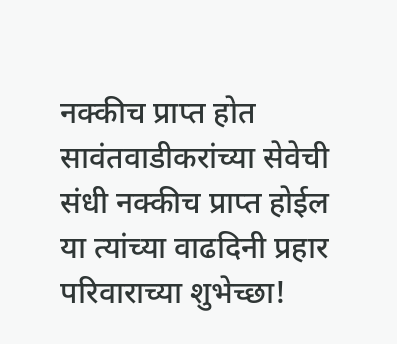नक्कीच प्राप्त होत सावंतवाडीकरांच्या सेवेची संधी नक्कीच प्राप्त होईल या त्यांच्या वाढदिनी प्रहार परिवाराच्या शुभेच्छा!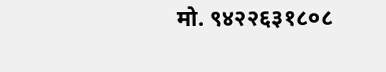मो. ९४२२६३१८०८